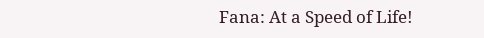Fana: At a Speed of Life!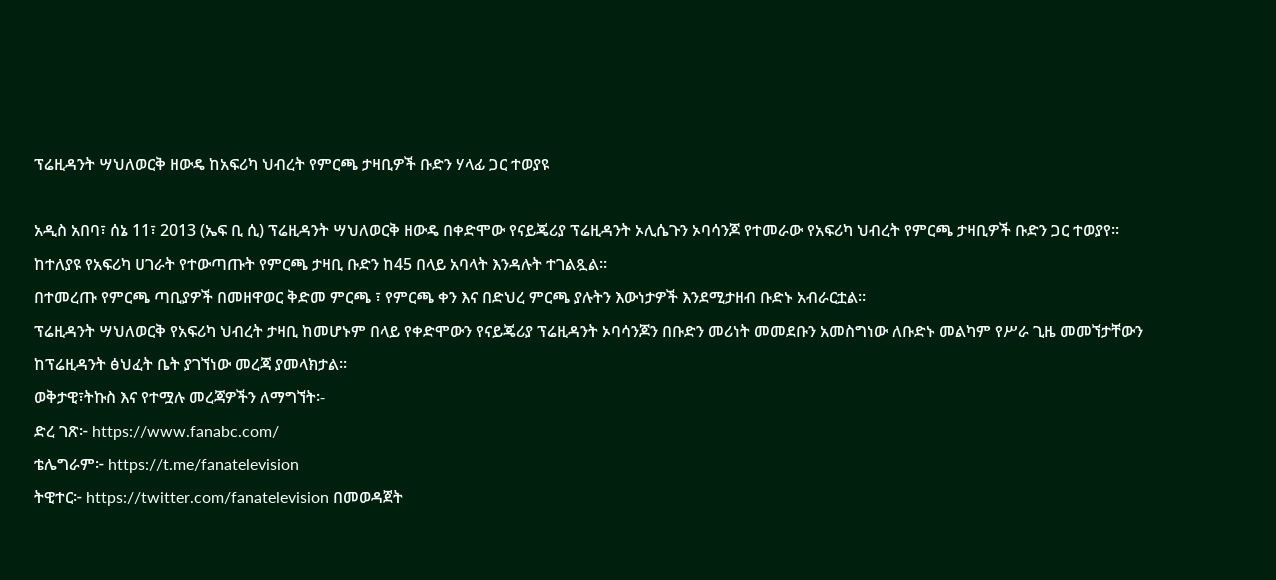ፕሬዚዳንት ሣህለወርቅ ዘውዴ ከአፍሪካ ህብረት የምርጫ ታዛቢዎች ቡድን ሃላፊ ጋር ተወያዩ

አዲስ አበባ፣ ሰኔ 11፣ 2013 (ኤፍ ቢ ሲ) ፕሬዚዳንት ሣህለወርቅ ዘውዴ በቀድሞው የናይጄሪያ ፕሬዚዳንት ኦሊሴጉን ኦባሳንጆ የተመራው የአፍሪካ ህብረት የምርጫ ታዛቢዎች ቡድን ጋር ተወያየ።
ከተለያዩ የአፍሪካ ሀገራት የተውጣጡት የምርጫ ታዛቢ ቡድን ከ45 በላይ አባላት እንዳሉት ተገልጿል፡፡
በተመረጡ የምርጫ ጣቢያዎች በመዘዋወር ቅድመ ምርጫ ፣ የምርጫ ቀን እና በድህረ ምርጫ ያሉትን እውነታዎች እንደሚታዘብ ቡድኑ አብራርቷል።
ፕሬዚዳንት ሣህለወርቅ የአፍሪካ ህብረት ታዛቢ ከመሆኑም በላይ የቀድሞውን የናይጄሪያ ፕሬዚዳንት ኦባሳንጆን በቡድን መሪነት መመደቡን አመስግነው ለቡድኑ መልካም የሥራ ጊዜ መመኘታቸውን ከፕሬዚዳንት ፅህፈት ቤት ያገኘነው መረጃ ያመላክታል፡፡
ወቅታዊ፣ትኩስ እና የተሟሉ መረጃዎችን ለማግኘት፡-
ድረ ገጽ፦ https://www.fanabc.com/
ቴሌግራም፦ https://t.me/fanatelevision
ትዊተር፦ https://twitter.com/fanatelevision በመወዳጀት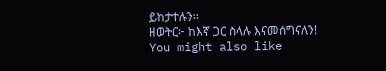ይከታተሉን፡፡
ዘወትር፦ ከእኛ ጋር ስላሉ እናመሰግናለን!
You might also like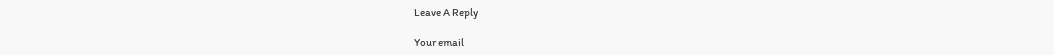Leave A Reply

Your email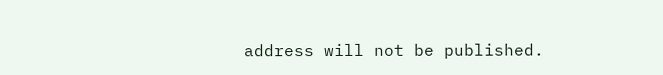address will not be published.